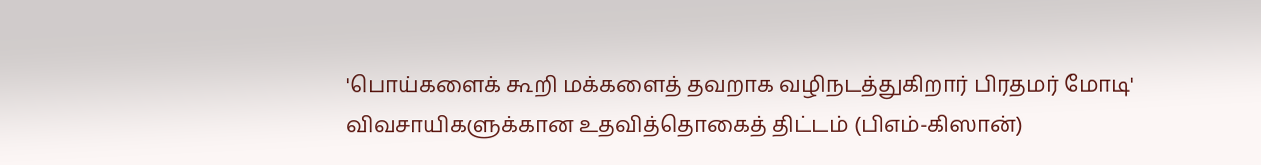'பொய்களைக் கூறி மக்களைத் தவறாக வழிநடத்துகிறார் பிரதமர் மோடி'
விவசாயிகளுக்கான உதவித்தொகைத் திட்டம் (பிஎம்-கிஸான்)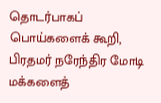தொடர்பாகப் பொய்களைக் கூறி, பிரதமர் நரேந்திர மோடி மக்களைத்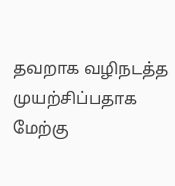தவறாக வழிநடத்த முயற்சிப்பதாக மேற்கு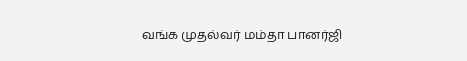வங்க முதல்வர் மம்தா பானர்ஜி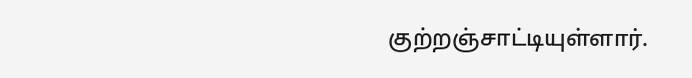குற்றஞ்சாட்டியுள்ளார்.